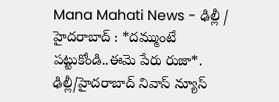Mana Mahati News - ఢిల్లీ / హైదరాబాద్ : *దమ్ముంటే పట్టుకోండి..ఈమె పేరు రుజా*. ఢిల్లీ/హైదరాబాద్ నివాస్ న్యూస్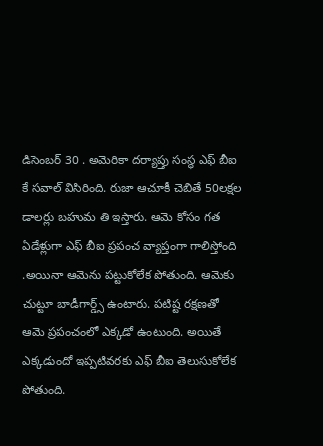డిసెంబర్ 30 . అమెరికా దర్యాప్తు సంస్థ ఎఫ్ బీఐ కే సవాల్ విసిరింది. రుజా ఆచూకీ చెబితే 50లక్షల డాలర్లు బహుమ తి ఇస్తారు. ఆమె కోసం గత ఏడేళ్లుగా ఎఫ్ బీఐ ప్రపంచ వ్యాప్తంగా గాలిస్తోంది .అయినా ఆమెను పట్టుకోలేక పోతుంది. ఆమెకు చుట్టూ బాడీగార్డ్స్ ఉంటారు. పటిష్ట రక్షణతో ఆమె ప్రపంచంలో ఎక్కడో ఉంటుంది. అయితే ఎక్కడుందో ఇప్పటివరకు ఎఫ్ బీఐ తెలుసుకోలేక పోతుంది.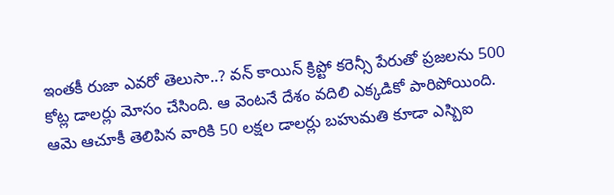ఇంతకీ రుజా ఎవరో తెలుసా..? వన్ కాయిన్ క్రిప్టో కరెన్సీ పేరుతో ప్రజలను 500 కోట్ల డాలర్లు మోసం చేసింది. ఆ వెంటనే దేశం వదిలి ఎక్కడికో పారిపోయింది. ఆమె ఆచూకీ తెలిపిన వారికి 50 లక్షల డాలర్లు బహుమతి కూడా ఎస్బిఐ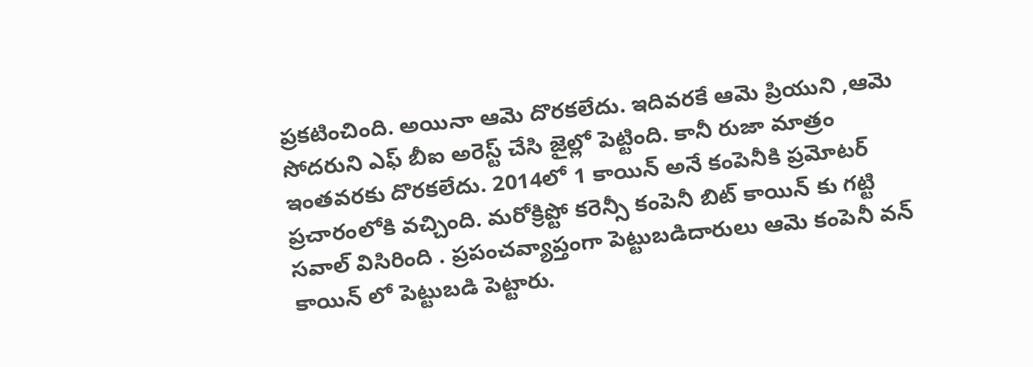ప్రకటించింది. అయినా ఆమె దొరకలేదు. ఇదివరకే ఆమె ప్రియుని ,ఆమె సోదరుని ఎఫ్ బీఐ అరెస్ట్ చేసి జైల్లో పెట్టింది. కానీ రుజా మాత్రం ఇంతవరకు దొరకలేదు. 2014లో 1 కాయిన్ అనే కంపెనీకి ప్రమోటర్ ప్రచారంలోకి వచ్చింది. మరోక్రిప్టో కరెన్సీ కంపెనీ బిట్ కాయిన్ కు గట్టి సవాల్ విసిరింది . ప్రపంచవ్యాప్తంగా పెట్టుబడిదారులు ఆమె కంపెనీ వన్ కాయిన్ లో పెట్టుబడి పెట్టారు.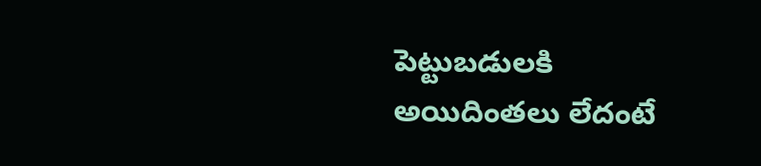పెట్టుబడులకి అయిదింతలు లేదంటే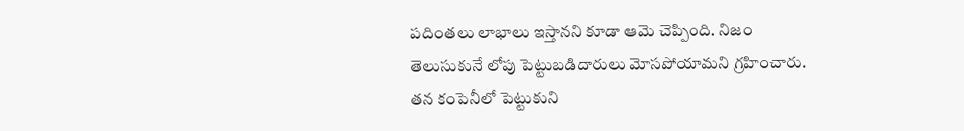పదింతలు లాభాలు ఇస్తానని కూడా ఆమె చెప్పింది. నిజం తెలుసుకునే లోపు పెట్టుబడిదారులు మోసపోయామని గ్రహించారు. తన కంపెనీలో పెట్టుకుని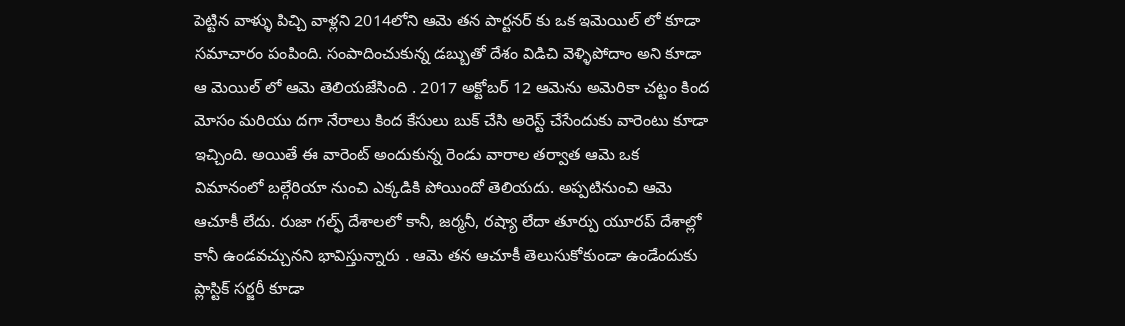పెట్టిన వాళ్ళు పిచ్చి వాళ్లని 2014లోని ఆమె తన పార్టనర్ కు ఒక ఇమెయిల్ లో కూడా సమాచారం పంపింది. సంపాదించుకున్న డబ్బుతో దేశం విడిచి వెళ్ళిపోదాం అని కూడా ఆ మెయిల్ లో ఆమె తెలియజేసింది . 2017 అక్టోబర్ 12 ఆమెను అమెరికా చట్టం కింద మోసం మరియు దగా నేరాలు కింద కేసులు బుక్ చేసి అరెస్ట్ చేసేందుకు వారెంటు కూడా ఇచ్చింది. అయితే ఈ వారెంట్ అందుకున్న రెండు వారాల తర్వాత ఆమె ఒక విమానంలో బల్గేరియా నుంచి ఎక్కడికి పోయిందో తెలియదు. అప్పటినుంచి ఆమె ఆచూకీ లేదు. రుజా గల్ఫ్ దేశాలలో కానీ, జర్మనీ, రష్యా లేదా తూర్పు యూరప్ దేశాల్లో కానీ ఉండవచ్చునని భావిస్తున్నారు . ఆమె తన ఆచూకీ తెలుసుకోకుండా ఉండేందుకు ప్లాస్టిక్ సర్జరీ కూడా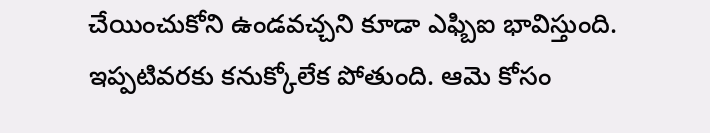చేయించుకోని ఉండవచ్చని కూడా ఎఫ్బిఐ భావిస్తుంది. ఇప్పటివరకు కనుక్కోలేక పోతుంది. ఆమె కోసం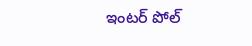ఇంటర్ పోల్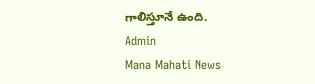గాలిస్తూనే ఉంది.
Admin
Mana Mahati News